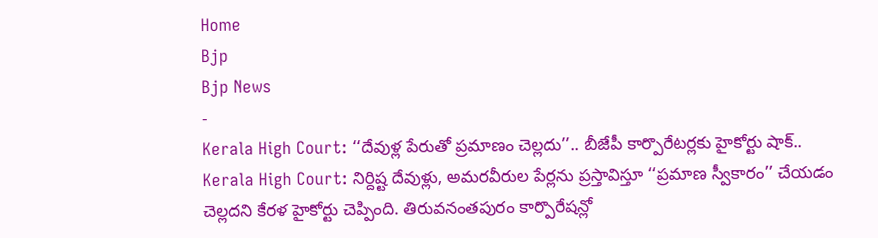Home
Bjp
Bjp News
-
Kerala High Court: ‘‘దేవుళ్ల పేరుతో ప్రమాణం చెల్లదు’’.. బీజేపీ కార్పొరేటర్లకు హైకోర్టు షాక్..
Kerala High Court: నిర్దిష్ట దేవుళ్లు, అమరవీరుల పేర్లను ప్రస్తావిస్తూ ‘‘ప్రమాణ స్వీకారం’’ చేయడం చెల్లదని కేరళ హైకోర్టు చెప్పింది. తిరువనంతపురం కార్పొరేషన్లో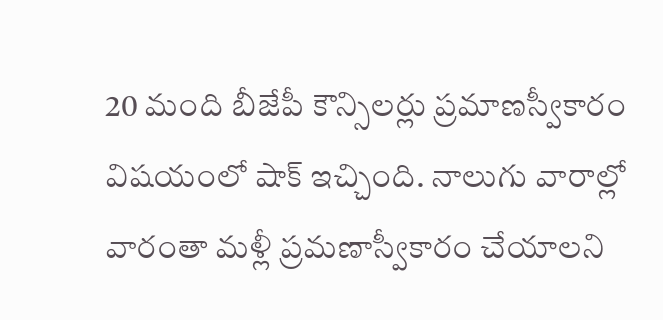20 మంది బీజేపీ కౌన్సిలర్లు ప్రమాణస్వీకారం విషయంలో షాక్ ఇచ్చింది. నాలుగు వారాల్లో వారంతా మళ్లీ ప్రమణాస్వీకారం చేయాలని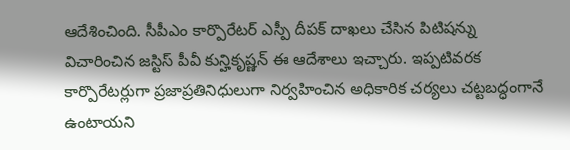ఆదేశించింది. సీపీఎం కార్పొరేటర్ ఎస్పీ దీపక్ దాఖలు చేసిన పిటిషన్ను విచారించిన జస్టిస్ పీవీ కున్హికృష్ణన్ ఈ ఆదేశాలు ఇచ్చారు. ఇప్పటివరక కార్పొరేటర్లుగా ప్రజాప్రతినిధులుగా నిర్వహించిన అధికారిక చర్యలు చట్టబద్ధంగానే ఉంటాయని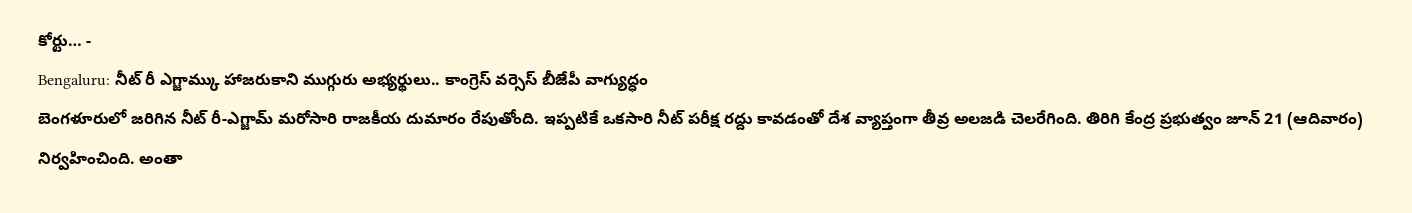కోర్టు… -
Bengaluru: నీట్ రీ ఎగ్జామ్కు హాజరుకాని ముగ్గురు అభ్యర్థులు.. కాంగ్రెస్ వర్సెస్ బీజేపీ వాగ్యుద్ధం
బెంగళూరులో జరిగిన నీట్ రీ-ఎగ్జామ్ మరోసారి రాజకీయ దుమారం రేపుతోంది. ఇప్పటికే ఒకసారి నీట్ పరీక్ష రద్దు కావడంతో దేశ వ్యాప్తంగా తీవ్ర అలజడి చెలరేగింది. తిరిగి కేంద్ర ప్రభుత్వం జూన్ 21 (ఆదివారం) నిర్వహించింది. అంతా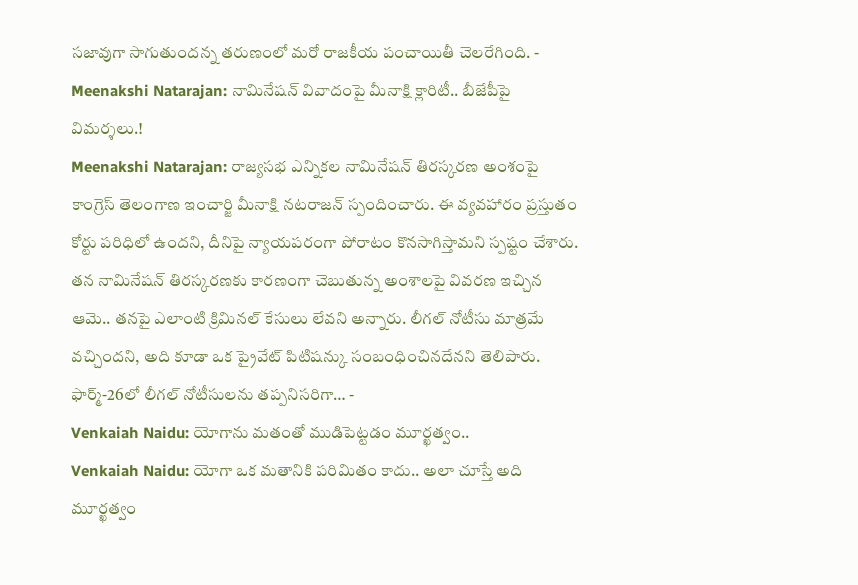సజావుగా సాగుతుందన్న తరుణంలో మరో రాజకీయ పంచాయితీ చెలరేగింది. -
Meenakshi Natarajan: నామినేషన్ వివాదంపై మీనాక్షి క్లారిటీ.. బీజేపీపై విమర్శలు.!
Meenakshi Natarajan: రాజ్యసభ ఎన్నికల నామినేషన్ తిరస్కరణ అంశంపై కాంగ్రెస్ తెలంగాణ ఇంచార్జి మీనాక్షి నటరాజన్ స్పందించారు. ఈ వ్యవహారం ప్రస్తుతం కోర్టు పరిధిలో ఉందని, దీనిపై న్యాయపరంగా పోరాటం కొనసాగిస్తామని స్పష్టం చేశారు. తన నామినేషన్ తిరస్కరణకు కారణంగా చెబుతున్న అంశాలపై వివరణ ఇచ్చిన ఆమె.. తనపై ఎలాంటి క్రిమినల్ కేసులు లేవని అన్నారు. లీగల్ నోటీసు మాత్రమే వచ్చిందని, అది కూడా ఒక ప్రైవేట్ పిటిషన్కు సంబంధించినదేనని తెలిపారు. ఫార్మ్-26లో లీగల్ నోటీసులను తప్పనిసరిగా… -
Venkaiah Naidu: యోగాను మతంతో ముడిపెట్టడం మూర్ఖత్వం..
Venkaiah Naidu: యోగా ఒక మతానికి పరిమితం కాదు.. అలా చూస్తే అది మూర్ఖత్వం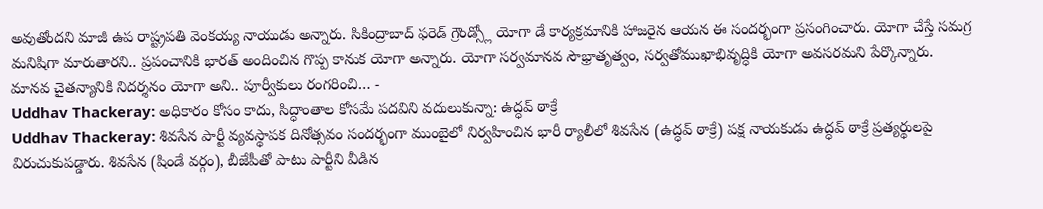అవుతోందని మాజీ ఉప రాష్ట్రపతి వెంకయ్య నాయుడు అన్నారు. సికింద్రాబాద్ ఫరెడ్ గ్రౌండ్స్లో యోగా డే కార్యక్రమానికి హాజరైన ఆయన ఈ సందర్భంగా ప్రసంగించారు. యోగా చేస్తే సమగ్ర మనిషిగా మారుతారని.. ప్రపంచానికి భారత్ అందించిన గొప్ప కానుక యోగా అన్నారు. యోగా సర్వమానవ సౌభ్రాతృత్వం, సర్వతోముఖాభివృద్ధికి యోగా అవసరమని పేర్కొన్నారు. మానవ చైతన్యానికి నిదర్శనం యోగా అని.. పూర్వీకులు రంగరించి… -
Uddhav Thackeray: అధికారం కోసం కాదు, సిద్ధాంతాల కోసమే పదవిని వదులుకున్నా: ఉద్ధవ్ ఠాక్రే
Uddhav Thackeray: శివసేన పార్టీ వ్యవస్థాపక దినోత్సవం సందర్భంగా ముంబైలో నిర్వహించిన భారీ ర్యాలీలో శివసేన (ఉద్ధవ్ ఠాక్రే) పక్ష నాయకుడు ఉద్ధవ్ ఠాక్రే ప్రత్యర్థులపై విరుచుకుపడ్డారు. శివసేన (షిండే వర్గం), బీజేపీతో పాటు పార్టీని వీడిన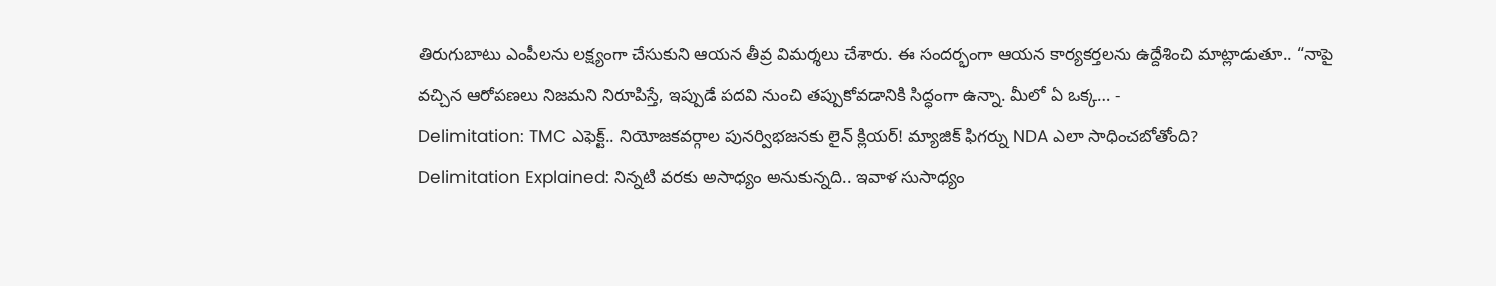తిరుగుబాటు ఎంపీలను లక్ష్యంగా చేసుకుని ఆయన తీవ్ర విమర్శలు చేశారు. ఈ సందర్భంగా ఆయన కార్యకర్తలను ఉద్దేశించి మాట్లాడుతూ.. “నాపై వచ్చిన ఆరోపణలు నిజమని నిరూపిస్తే, ఇప్పుడే పదవి నుంచి తప్పుకోవడానికి సిద్ధంగా ఉన్నా. మీలో ఏ ఒక్క… -
Delimitation: TMC ఎఫెక్ట్.. నియోజకవర్గాల పునర్విభజనకు లైన్ క్లియర్! మ్యాజిక్ ఫిగర్ను NDA ఎలా సాధించబోతోంది?
Delimitation Explained: నిన్నటి వరకు అసాధ్యం అనుకున్నది.. ఇవాళ సుసాధ్యం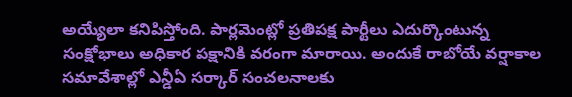అయ్యేలా కనిపిస్తోంది. పార్లమెంట్లో ప్రతిపక్ష పార్టీలు ఎదుర్కొంటున్న సంక్షోభాలు అధికార పక్షానికి వరంగా మారాయి. అందుకే రాబోయే వర్షాకాల సమావేశాల్లో ఎన్డీఏ సర్కార్ సంచలనాలకు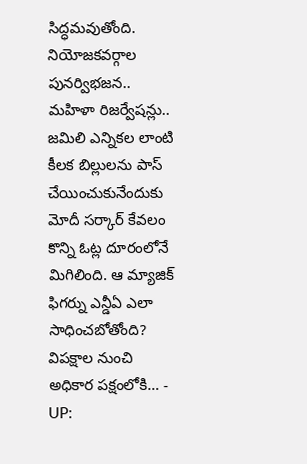సిద్ధమవుతోంది. నియోజకవర్గాల పునర్విభజన.. మహిళా రిజర్వేషన్లు.. జమిలి ఎన్నికల లాంటి కీలక బిల్లులను పాస్ చేయించుకునేందుకు మోదీ సర్కార్ కేవలం కొన్ని ఓట్ల దూరంలోనే మిగిలింది. ఆ మ్యాజిక్ ఫిగర్ను ఎన్డీఏ ఎలా సాధించబోతోంది? విపక్షాల నుంచి అధికార పక్షంలోకి… -
UP: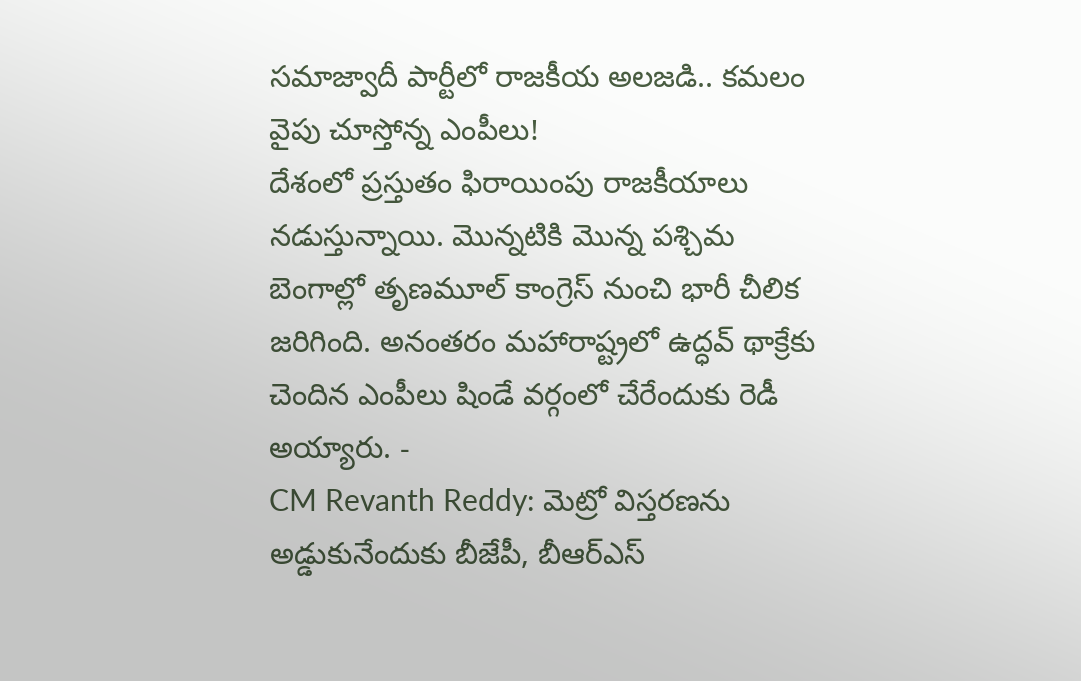సమాజ్వాదీ పార్టీలో రాజకీయ అలజడి.. కమలం వైపు చూస్తోన్న ఎంపీలు!
దేశంలో ప్రస్తుతం ఫిరాయింపు రాజకీయాలు నడుస్తున్నాయి. మొన్నటికి మొన్న పశ్చిమ బెంగాల్లో తృణమూల్ కాంగ్రెస్ నుంచి భారీ చీలిక జరిగింది. అనంతరం మహారాష్ట్రలో ఉద్ధవ్ థాక్రేకు చెందిన ఎంపీలు షిండే వర్గంలో చేరేందుకు రెడీ అయ్యారు. -
CM Revanth Reddy: మెట్రో విస్తరణను అడ్డుకునేందుకు బీజేపీ, బీఆర్ఎస్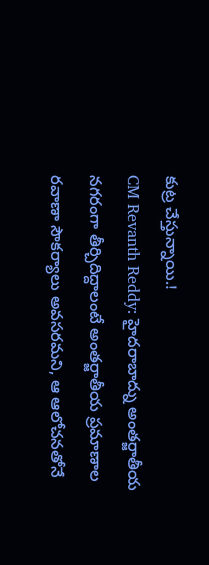కుట్ర చేస్తున్నాయి.!
CM Revanth Reddy: హైదరాబాద్ను అంతర్జాతీయ నగరంగా తీర్చిదిద్దాలంటే అంతర్జాతీయ ప్రమాణాల రవాణా సౌకర్యాలు అవసరమని, ఆ ఆలోచనతోనే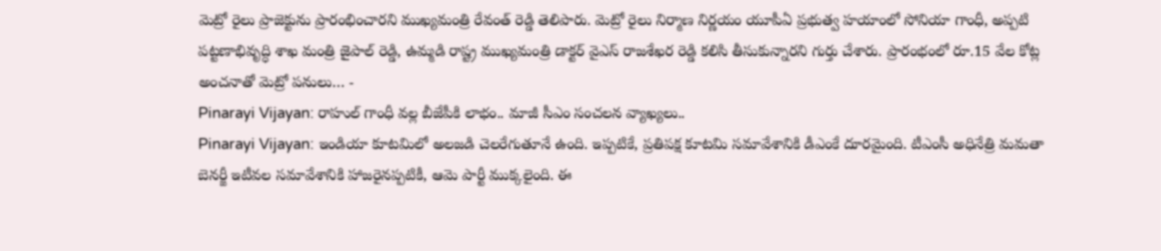మెట్రో రైలు ప్రాజెక్టును ప్రారంభించారని ముఖ్యమంత్రి రేవంత్ రెడ్డి తెలిపారు. మెట్రో రైలు నిర్మాణ నిర్ణయం యూపీఏ ప్రభుత్వ హయాంలో సోనియా గాంధీ, అప్పటి పట్టణాభివృద్ధి శాఖ మంత్రి జైపాల్ రెడ్డి, ఉమ్మడి రాష్ట్ర ముఖ్యమంత్రి డాక్టర్ వైఎస్ రాజశేఖర రెడ్డి కలిసి తీసుకున్నారని గుర్తు చేశారు. ప్రారంభంలో రూ.15 వేల కోట్ల అంచనాతో మెట్రో పనులు… -
Pinarayi Vijayan: రాహుల్ గాంధీ వల్ల బీజేపీకి లాభం.. మాజీ సీఎం సంచలన వ్యాఖ్యలు..
Pinarayi Vijayan: ఇండియా కూటమిలో అలజడి చెలరేగుతూనే ఉంది. ఇప్పటికే, ప్రతిపక్ష కూటమి సమావేశానికి డీఎంకే దూరమైంది. టీఎంసీ అధినేత్రి మమతా బెనర్జీ ఇటీవల సమావేశానికి హాజరైనప్పటికీ, ఆమె పార్టీ ముక్కలైంది. ఈ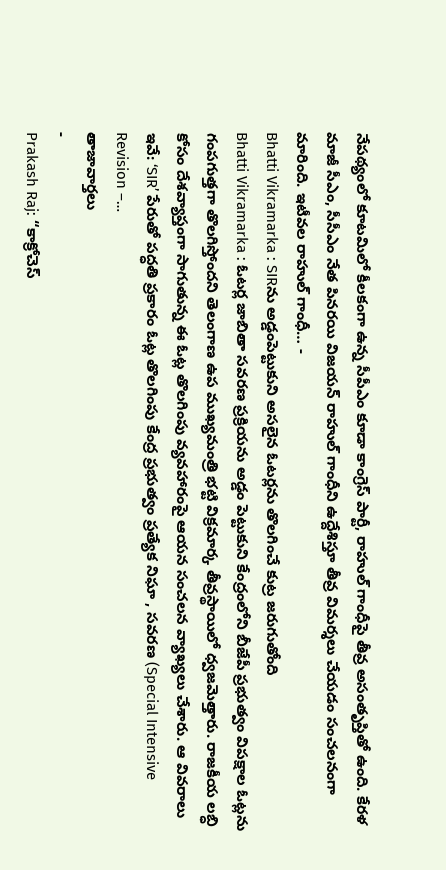నేపథ్యంలో కూటమిలో కీలకంగా ఉన్న సీపీఎం కూడా కాంగ్రెస్ పార్టీ, రాహుల్ గాంధీపై తీవ్ర అసంతృప్తితో ఉంది. కేరళ మాజీ సీఎం, సీసీఎం నేత పినరయి విజయన్ రాహుల్ గాంధీని ఉద్దేశిస్తూ తీవ్ర విమర్శలు చేయడం సంచలనంగా మారింది. ఇటీవల రాహుల్ గాంధీ… -
Bhatti Vikramarka : SIRను అడ్డంపెట్టుకుని అసలైన ఓటర్లను తొలగించే కుట్ర జరుగుతోంది
Bhatti Vikramarka : ఓటర్ల జాబితా సవరణ ప్రక్రియను అడ్డం పెట్టుకుని కేంద్రంలోని బీజేపీ ప్రభుత్వం విపక్షాల ఓట్లను గంపగుత్తగా తొలగిస్తోందని తెలంగాణ ఉప ముఖ్యమంత్రి భట్టి విక్రమార్క తీవ్రస్థాయిలో ధ్వజమెత్తారు. రాజకీయ లబ్ధి కోసం దేశవ్యాప్తంగా సాగుతున్న ఈ ఓట్ల తొలగింపు వ్యవహారంపై ఆయన సంచలన వ్యాఖ్యలు చేశారు. ఆ వివరాలు ఇవే: ‘SIR’ పేరుతో పద్ధతి ప్రకారం ఓట్ల తొలగింపు కేంద్ర ప్రభుత్వం ప్రత్యేక నిఘా , సవరణ (Special Intensive Revision –…
తాజావార్తలు
-
Prakash Raj: “కాక్రోచెస్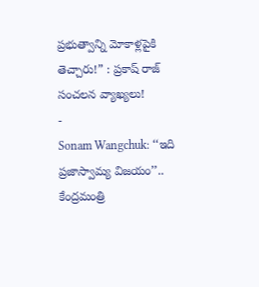ప్రభుత్వాన్ని మోకాళ్లపైకి తెచ్చారు!” : ప్రకాష్ రాజ్ సంచలన వ్యాఖ్యలు!
-
Sonam Wangchuk: ‘‘ఇది ప్రజాస్వామ్య విజయం’’.. కేంద్రమంత్రి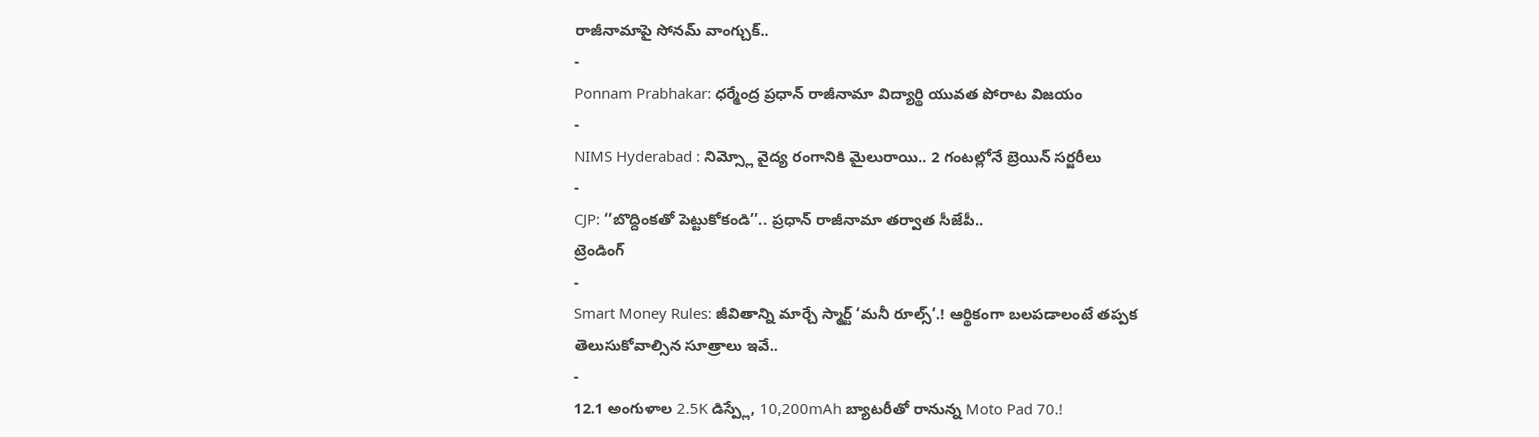రాజీనామాపై సోనమ్ వాంగ్చుక్..
-
Ponnam Prabhakar: ధర్మేంద్ర ప్రధాన్ రాజీనామా విద్యార్థి యువత పోరాట విజయం
-
NIMS Hyderabad : నిమ్స్లో వైద్య రంగానికి మైలురాయి.. 2 గంటల్లోనే బ్రెయిన్ సర్జరీలు
-
CJP: ‘‘బొద్దింకతో పెట్టుకోకండి’’.. ప్రధాన్ రాజీనామా తర్వాత సీజేపీ..
ట్రెండింగ్
-
Smart Money Rules: జీవితాన్ని మార్చే స్మార్ట్ ‘మనీ రూల్స్’.! ఆర్థికంగా బలపడాలంటే తప్పక తెలుసుకోవాల్సిన సూత్రాలు ఇవే..
-
12.1 అంగుళాల 2.5K డిస్ప్లే, 10,200mAh బ్యాటరీతో రానున్న Moto Pad 70.!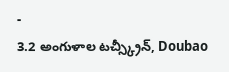-
3.2 అంగుళాల టచ్స్క్రీన్, Doubao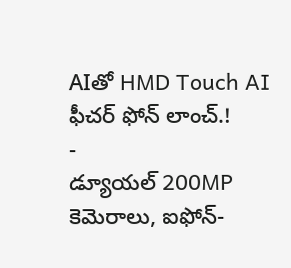AIతో HMD Touch AI ఫీచర్ ఫోన్ లాంచ్.!
-
డ్యూయల్ 200MP కెమెరాలు, ఐఫోన్-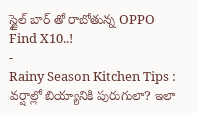స్టైల్ బార్ తో రాబోతున్న OPPO Find X10..!
-
Rainy Season Kitchen Tips : వర్షాల్లో బియ్యానికి పురుగులా? ఇలా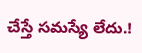చేస్తే సమస్యే లేదు.!